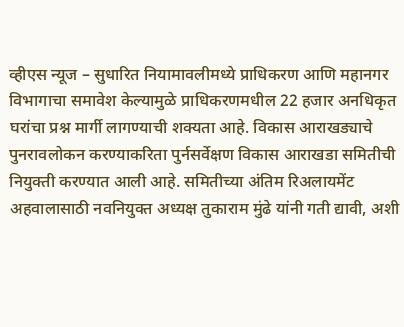व्हीएस न्यूज – सुधारित नियामावलीमध्ये प्राधिकरण आणि महानगर विभागाचा समावेश केल्यामुळे प्राधिकरणमधील 22 हजार अनधिकृत घरांचा प्रश्न मार्गी लागण्याची शक्यता आहे. विकास आराखड्याचे पुनरावलोकन करण्याकरिता पुर्नसर्वेक्षण विकास आराखडा समितीची नियुक्ती करण्यात आली आहे. समितीच्या अंतिम रिअलायमेंट अहवालासाठी नवनियुक्त अध्यक्ष तुकाराम मुंढे यांनी गती द्यावी, अशी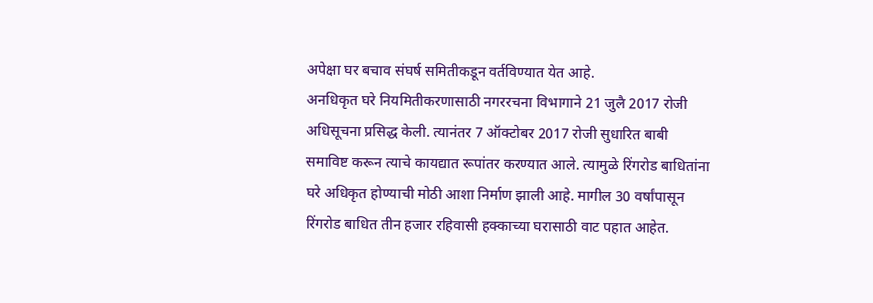अपेक्षा घर बचाव संघर्ष समितीकडून वर्तविण्यात येत आहे.
अनधिकृत घरे नियमितीकरणासाठी नगररचना विभागाने 21 जुलै 2017 रोजी अधिसूचना प्रसिद्ध केली. त्यानंतर 7 ऑक्टोबर 2017 रोजी सुधारित बाबी समाविष्ट करून त्याचे कायद्यात रूपांतर करण्यात आले. त्यामुळे रिंगरोड बाधितांना घरे अधिकृत होण्याची मोठी आशा निर्माण झाली आहे. मागील 30 वर्षांपासून रिंगरोड बाधित तीन हजार रहिवासी हक्काच्या घरासाठी वाट पहात आहेत.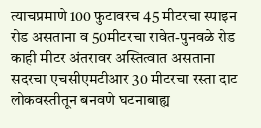त्याचप्रमाणे 100 फुटावरच 45 मीटरचा स्पाइन रोड असताना व 50मीटरचा रावेत-पुनवळे रोड काही मीटर अंतरावर अस्तित्वात असताना सदरचा एचसीएमटीआर 30 मीटरचा रस्ता दाट लोकवस्तीतून बनवणे घटनाबाह्य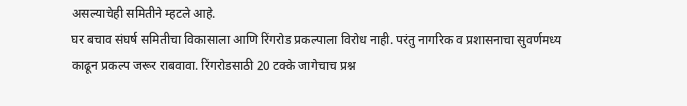असल्याचेही समितीने म्हटले आहे.
घर बचाव संघर्ष समितीचा विकासाला आणि रिंगरोड प्रकल्पाला विरोध नाही. परंतु नागरिक व प्रशासनाचा सुवर्णमध्य काढून प्रकल्प जरूर राबवावा. रिंगरोडसाठी 20 टक्के जागेचाच प्रश्न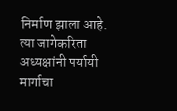निर्माण झाला आहे. त्या जागेकरिता अध्यक्षांनी पर्यायी मार्गाचा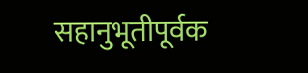सहानुभूतीपूर्वक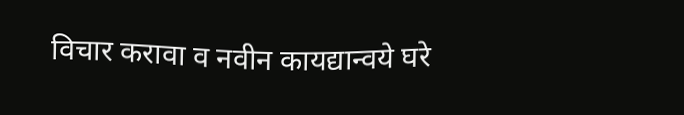विचार करावा व नवीन कायद्यान्वये घरे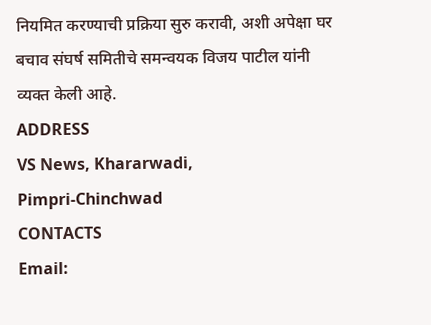नियमित करण्याची प्रक्रिया सुरु करावी, अशी अपेक्षा घर बचाव संघर्ष समितीचे समन्वयक विजय पाटील यांनी व्यक्त केली आहे.
ADDRESS
VS News, Khararwadi,
Pimpri-Chinchwad
CONTACTS
Email: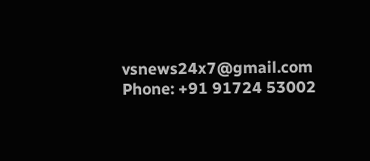vsnews24x7@gmail.com
Phone: +91 91724 53002